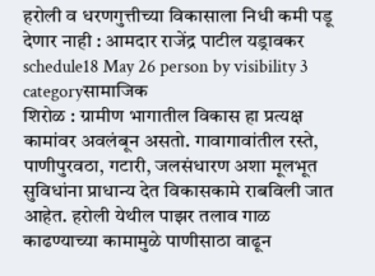हरोली व धरणगुत्तीच्या विकासाला निधी कमी पडू देणार नाही : आमदार राजेंद्र पाटील यड्रावकर
schedule18 May 26 person by visibility 3 categoryसामाजिक
शिरोळ : ग्रामीण भागातील विकास हा प्रत्यक्ष कामांवर अवलंबून असतो. गावागावांतील रस्ते, पाणीपुरवठा, गटारी, जलसंधारण अशा मूलभूत सुविधांना प्राधान्य देत विकासकामे राबविली जात आहेत. हरोली येथील पाझर तलाव गाळ काढण्याच्या कामामुळे पाणीसाठा वाढून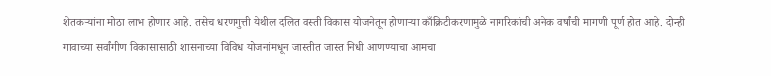शेतकऱ्यांना मोठा लाभ होणार आहे. तसेच धरणगुत्ती येथील दलित वस्ती विकास योजनेतून होणाऱ्या काँक्रिटीकरणामुळे नागरिकांची अनेक वर्षांची मागणी पूर्ण होत आहे. दोन्ही गावाच्या सर्वांगीण विकासासाठी शासनाच्या विविध योजनांमधून जास्तीत जास्त निधी आणण्याचा आमचा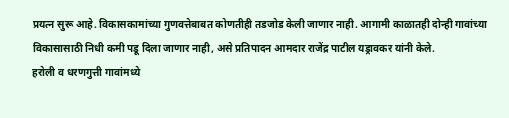प्रयत्न सुरू आहे. विकासकामांच्या गुणवत्तेबाबत कोणतीही तडजोड केली जाणार नाही. आगामी काळातही दोन्ही गावांच्या विकासासाठी निधी कमी पडू दिला जाणार नाही, असे प्रतिपादन आमदार राजेंद्र पाटील यड्रावकर यांनी केले.
हरोली व धरणगुत्ती गावांमध्ये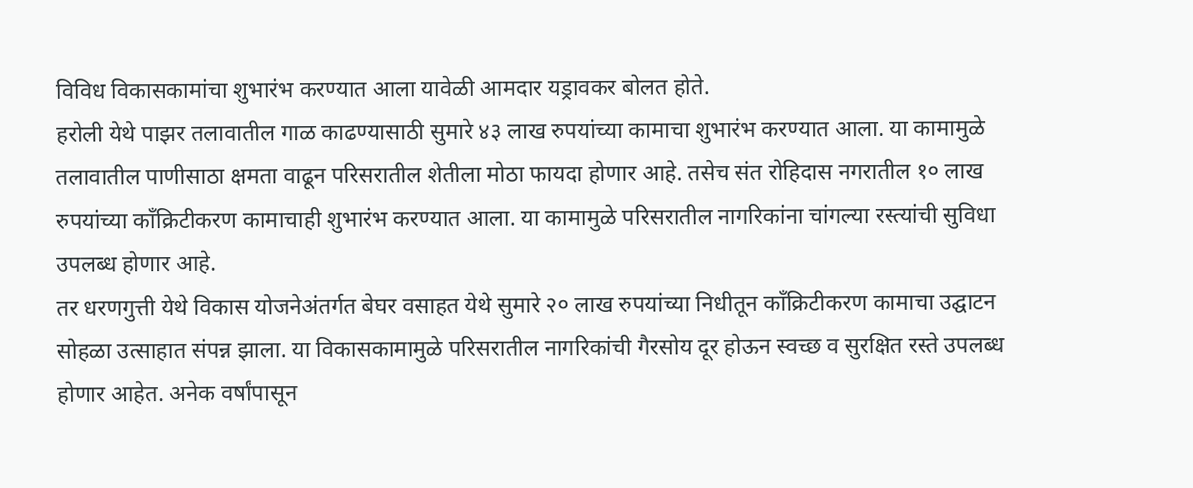विविध विकासकामांचा शुभारंभ करण्यात आला यावेळी आमदार यड्रावकर बोलत होते.
हरोली येथे पाझर तलावातील गाळ काढण्यासाठी सुमारे ४३ लाख रुपयांच्या कामाचा शुभारंभ करण्यात आला. या कामामुळे तलावातील पाणीसाठा क्षमता वाढून परिसरातील शेतीला मोठा फायदा होणार आहे. तसेच संत रोहिदास नगरातील १० लाख रुपयांच्या काँक्रिटीकरण कामाचाही शुभारंभ करण्यात आला. या कामामुळे परिसरातील नागरिकांना चांगल्या रस्त्यांची सुविधा उपलब्ध होणार आहे.
तर धरणगुत्ती येथे विकास योजनेअंतर्गत बेघर वसाहत येथे सुमारे २० लाख रुपयांच्या निधीतून काँक्रिटीकरण कामाचा उद्घाटन सोहळा उत्साहात संपन्न झाला. या विकासकामामुळे परिसरातील नागरिकांची गैरसोय दूर होऊन स्वच्छ व सुरक्षित रस्ते उपलब्ध होणार आहेत. अनेक वर्षांपासून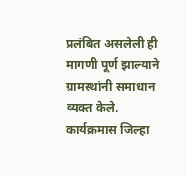प्रलंबित असलेली ही मागणी पूर्ण झाल्याने ग्रामस्थांनी समाधान व्यक्त केले.
कार्यक्रमास जिल्हा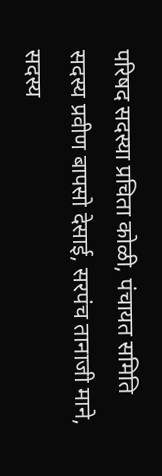परिषद सदस्या प्रचिता कोळी, पंचायत समिति सदस्य प्रवीण बापसो देसाई, सरपंच तानाजी माने, सदस्य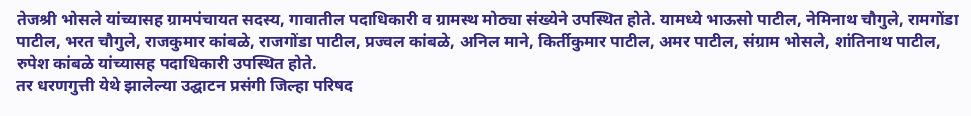तेजश्री भोसले यांच्यासह ग्रामपंचायत सदस्य, गावातील पदाधिकारी व ग्रामस्थ मोठ्या संख्येने उपस्थित होते. यामध्ये भाऊसो पाटील, नेमिनाथ चौगुले, रामगोंडा पाटील, भरत चौगुले, राजकुमार कांबळे, राजगोंडा पाटील, प्रज्वल कांबळे, अनिल माने, किर्तीकुमार पाटील, अमर पाटील, संग्राम भोसले, शांतिनाथ पाटील, रुपेश कांबळे यांच्यासह पदाधिकारी उपस्थित होते.
तर धरणगुत्ती येथे झालेल्या उद्घाटन प्रसंगी जिल्हा परिषद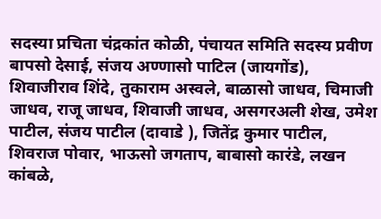सदस्या प्रचिता चंद्रकांत कोळी, पंचायत समिति सदस्य प्रवीण बापसो देसाई, संजय अण्णासो पाटिल (जायगोंड), शिवाजीराव शिंदे, तुकाराम अस्वले, बाळासो जाधव, चिमाजी जाधव, राजू जाधव, शिवाजी जाधव, असगरअली शेख, उमेश पाटील, संजय पाटील (दावाडे ), जितेंद्र कुमार पाटील, शिवराज पोवार, भाऊसो जगताप, बाबासो कारंडे, लखन कांबळे,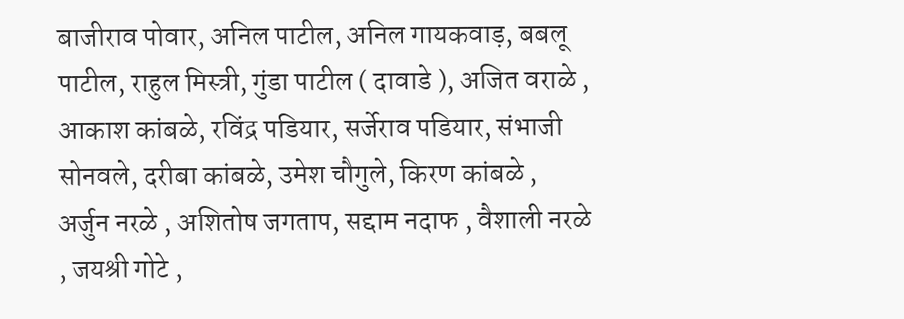बाजीराव पोवार, अनिल पाटील, अनिल गायकवाड़, बबलू पाटील, राहुल मिस्त्री, गुंडा पाटील ( दावाडे ), अजित वराळे , आकाश कांबळे, रविंद्र पडियार, सर्जेराव पडियार, संभाजी सोनवले, दरीबा कांबळे, उमेश चौगुले, किरण कांबळे , अर्जुन नरळे , अशितोष जगताप, सद्दाम नदाफ , वैशाली नरळे , जयश्री गोटे ,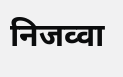निजव्वा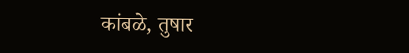कांबळे, तुषार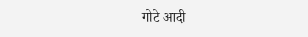गोटे आदी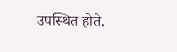उपस्थित होते.